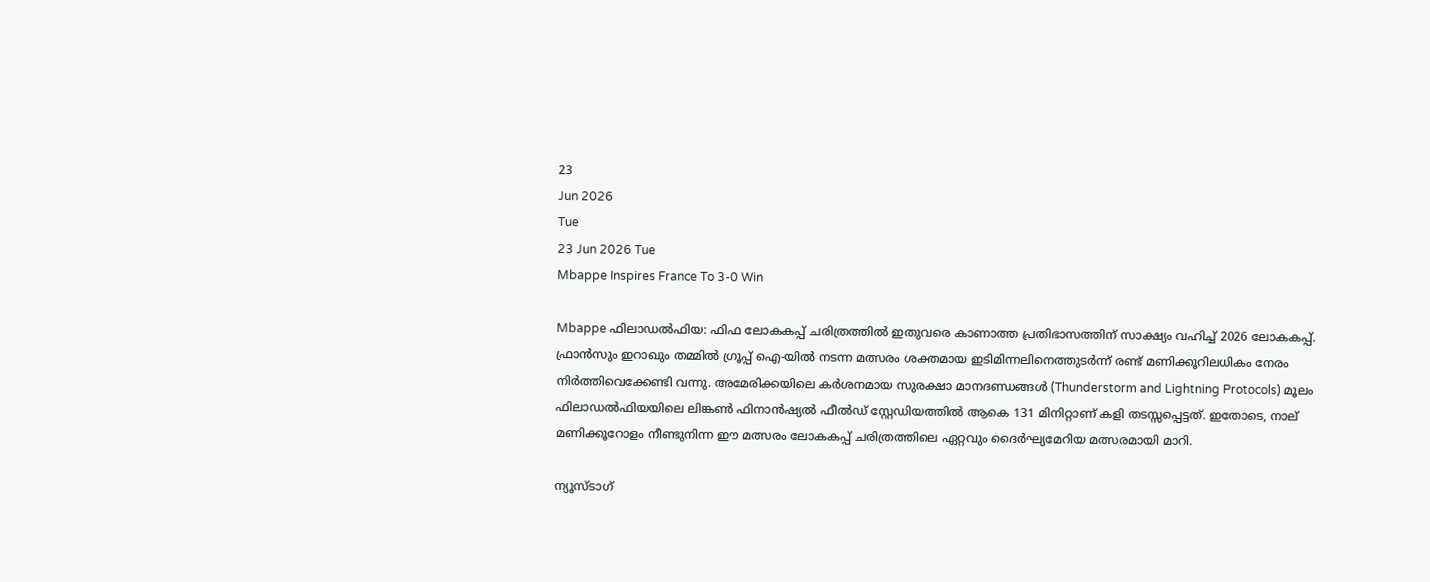23
Jun 2026
Tue
23 Jun 2026 Tue
Mbappe Inspires France To 3-0 Win

Mbappe ഫിലാഡല്‍ഫിയ: ഫിഫ ലോകകപ്പ് ചരിത്രത്തില്‍ ഇതുവരെ കാണാത്ത പ്രതിഭാസത്തിന് സാക്ഷ്യം വഹിച്ച് 2026 ലോകകപ്പ്. ഫ്രാന്‍സും ഇറാഖും തമ്മില്‍ ഗ്രൂപ്പ് ഐ-യില്‍ നടന്ന മത്സരം ശക്തമായ ഇടിമിന്നലിനെത്തുടര്‍ന്ന് രണ്ട് മണിക്കൂറിലധികം നേരം നിര്‍ത്തിവെക്കേണ്ടി വന്നു. അമേരിക്കയിലെ കര്‍ശനമായ സുരക്ഷാ മാനദണ്ഡങ്ങള്‍ (Thunderstorm and Lightning Protocols) മൂലം ഫിലാഡല്‍ഫിയയിലെ ലിങ്കണ്‍ ഫിനാന്‍ഷ്യല്‍ ഫീല്‍ഡ് സ്റ്റേഡിയത്തില്‍ ആകെ 131 മിനിറ്റാണ് കളി തടസ്സപ്പെട്ടത്. ഇതോടെ, നാല് മണിക്കൂറോളം നീണ്ടുനിന്ന ഈ മത്സരം ലോകകപ്പ് ചരിത്രത്തിലെ ഏറ്റവും ദൈര്‍ഘ്യമേറിയ മത്സരമായി മാറി.

ന്യൂസ്ടാഗ്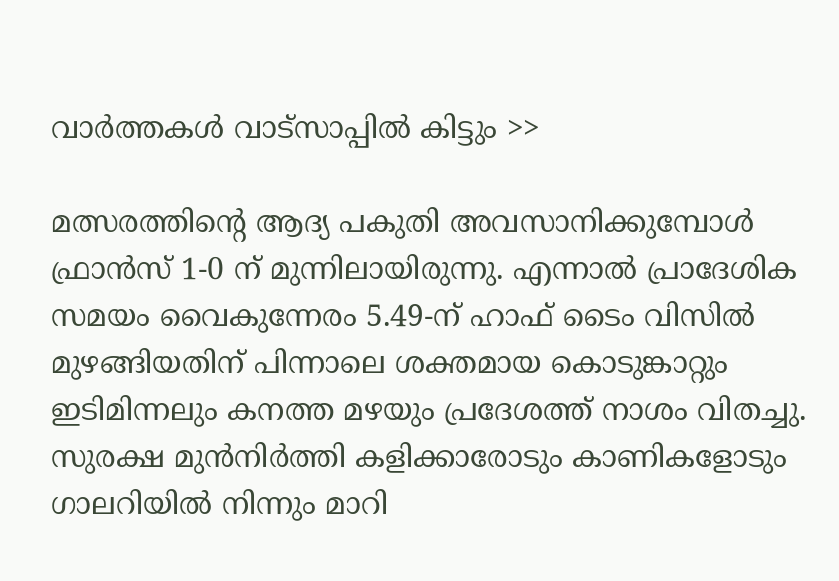വാര്‍ത്തകള്‍ വാട്‌സാപ്പില്‍ കിട്ടും >>

മത്സരത്തിന്റെ ആദ്യ പകുതി അവസാനിക്കുമ്പോള്‍ ഫ്രാന്‍സ് 1-0 ന് മുന്നിലായിരുന്നു. എന്നാല്‍ പ്രാദേശിക സമയം വൈകുന്നേരം 5.49-ന് ഹാഫ് ടൈം വിസില്‍ മുഴങ്ങിയതിന് പിന്നാലെ ശക്തമായ കൊടുങ്കാറ്റും ഇടിമിന്നലും കനത്ത മഴയും പ്രദേശത്ത് നാശം വിതച്ചു. സുരക്ഷ മുന്‍നിര്‍ത്തി കളിക്കാരോടും കാണികളോടും ഗാലറിയില്‍ നിന്നും മാറി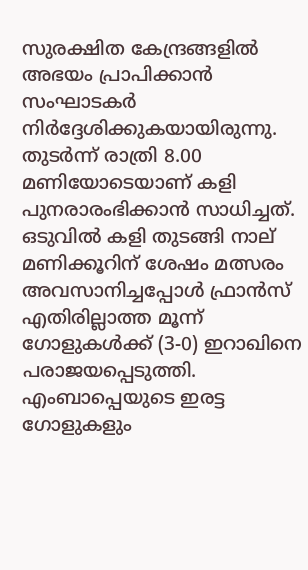സുരക്ഷിത കേന്ദ്രങ്ങളില്‍ അഭയം പ്രാപിക്കാന്‍ സംഘാടകര്‍ നിര്‍ദ്ദേശിക്കുകയായിരുന്നു. തുടര്‍ന്ന് രാത്രി 8.00 മണിയോടെയാണ് കളി പുനരാരംഭിക്കാന്‍ സാധിച്ചത്. ഒടുവില്‍ കളി തുടങ്ങി നാല് മണിക്കൂറിന് ശേഷം മത്സരം അവസാനിച്ചപ്പോള്‍ ഫ്രാന്‍സ് എതിരില്ലാത്ത മൂന്ന് ഗോളുകള്‍ക്ക് (3-0) ഇറാഖിനെ പരാജയപ്പെടുത്തി. എംബാപ്പെയുടെ ഇരട്ട ഗോളുകളും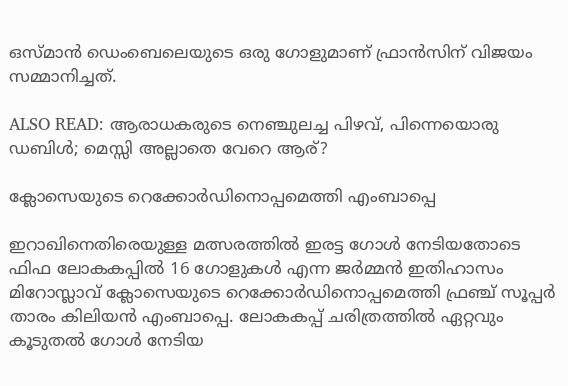ഒസ്മാന്‍ ഡെംബെലെയുടെ ഒരു ഗോളുമാണ് ഫ്രാന്‍സിന് വിജയം സമ്മാനിച്ചത്.

ALSO READ: ആരാധകരുടെ നെഞ്ചുലച്ച പിഴവ്, പിന്നെയൊരു ഡബിള്‍; മെസ്സി അല്ലാതെ വേറെ ആര്?

ക്ലോസെയുടെ റെക്കോര്‍ഡിനൊപ്പമെത്തി എംബാപ്പെ

ഇറാഖിനെതിരെയുള്ള മത്സരത്തില്‍ ഇരട്ട ഗോള്‍ നേടിയതോടെ ഫിഫ ലോകകപ്പില്‍ 16 ഗോളുകള്‍ എന്ന ജര്‍മ്മന്‍ ഇതിഹാസം മിറോസ്ലാവ് ക്ലോസെയുടെ റെക്കോര്‍ഡിനൊപ്പമെത്തി ഫ്രഞ്ച് സൂപ്പര്‍ താരം കിലിയന്‍ എംബാപ്പെ. ലോകകപ്പ് ചരിത്രത്തില്‍ ഏറ്റവും കൂടുതല്‍ ഗോള്‍ നേടിയ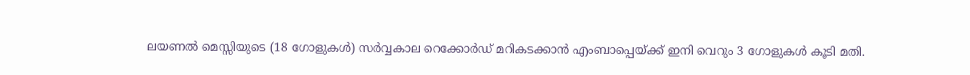ലയണല്‍ മെസ്സിയുടെ (18 ഗോളുകള്‍) സര്‍വ്വകാല റെക്കോര്‍ഡ് മറികടക്കാന്‍ എംബാപ്പെയ്ക്ക് ഇനി വെറും 3 ഗോളുകള്‍ കൂടി മതി.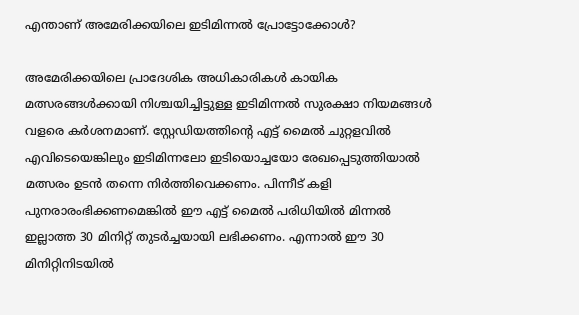എന്താണ് അമേരിക്കയിലെ ഇടിമിന്നല്‍ പ്രോട്ടോക്കോള്‍?

അമേരിക്കയിലെ പ്രാദേശിക അധികാരികള്‍ കായിക മത്സരങ്ങള്‍ക്കായി നിശ്ചയിച്ചിട്ടുള്ള ഇടിമിന്നല്‍ സുരക്ഷാ നിയമങ്ങള്‍ വളരെ കര്‍ശനമാണ്. സ്റ്റേഡിയത്തിന്റെ എട്ട് മൈല്‍ ചുറ്റളവില്‍ എവിടെയെങ്കിലും ഇടിമിന്നലോ ഇടിയൊച്ചയോ രേഖപ്പെടുത്തിയാല്‍ മത്സരം ഉടന്‍ തന്നെ നിര്‍ത്തിവെക്കണം. പിന്നീട് കളി പുനരാരംഭിക്കണമെങ്കില്‍ ഈ എട്ട് മൈല്‍ പരിധിയില്‍ മിന്നല്‍ ഇല്ലാത്ത 30 മിനിറ്റ് തുടര്‍ച്ചയായി ലഭിക്കണം. എന്നാല്‍ ഈ 30 മിനിറ്റിനിടയില്‍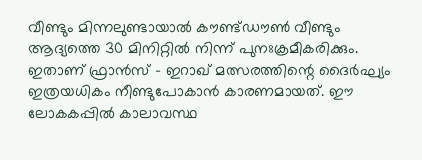വീണ്ടും മിന്നലുണ്ടായാല്‍ കൗണ്ട്ഡൗണ്‍ വീണ്ടും ആദ്യത്തെ 30 മിനിറ്റില്‍ നിന്ന് പുനഃക്രമീകരിക്കും. ഇതാണ് ഫ്രാന്‍സ് – ഇറാഖ് മത്സരത്തിന്റെ ദൈര്‍ഘ്യം ഇത്രയധികം നീണ്ടുപോകാന്‍ കാരണമായത്. ഈ ലോകകപ്പില്‍ കാലാവസ്ഥ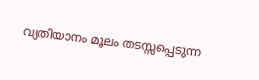വ്യതിയാനം മൂലം തടസ്സപ്പെടുന്ന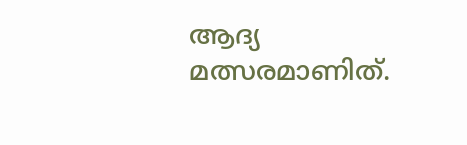ആദ്യ മത്സരമാണിത്.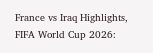France vs Iraq Highlights, FIFA World Cup 2026: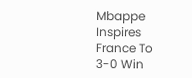Mbappe Inspires France To 3-0 Win